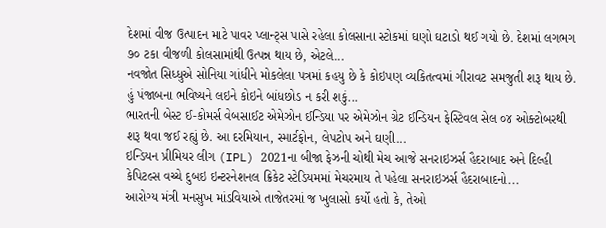દેશમાં વીજ ઉત્પાદન માટે પાવર પ્લાન્ટ્સ પાસે રહેલા કોલસાના સ્ટોકમાં ઘણો ઘટાડો થઈ ગયો છે. દેશમાં લગભગ ૭૦ ટકા વીજળી કોલસામાંથી ઉત્પન્ન થાય છે, એટલે...
નવજોત સિધ્ધુએ સોનિયા ગાંધીને મોકલેલા પત્રમાં કહયુ છે કે કોઇપણ વ્યકિતત્વમાં ગીરાવટ સમજુતી શરૂ થાય છે. હું પંજાબના ભવિષ્યને લઇને કોઇને બાંધછોડ ન કરી શકું...
ભારતની બેસ્ટ ઈ-કોમર્સ વેબસાઈટ એમેઝોન ઈન્ડિયા પર એમેઝોન ગ્રેટ ઈન્ડિયન ફેસ્ટિવલ સેલ ૦૪ ઓક્ટોબરથી શરૂ થવા જઈ રહ્યું છે. આ દરમિયાન, સ્માર્ટફોન, લેપટોપ અને ઘણી...
ઇન્ડિયન પ્રીમિયર લીગ (IPL) 2021ના બીજા ફેઝની ચોથી મેચ આજે સનરાઇઝર્સ હૈદરાબાદ અને દિલ્હી કેપિટલ્સ વચ્ચે દુબઇ ઇન્ટરનેશનલ ક્રિકેટ સ્ટેડિયમમાં મેચરમાય તે પહેલા સનરાઇઝર્સ હૈદરાબાદનો...
આરોગ્ય મંત્રી મનસુખ માંડવિયાએ તાજેતરમાં જ ખુલાસો કર્યો હતો કે, તેઓ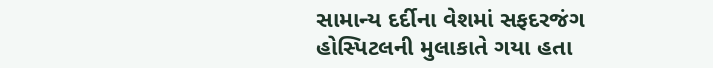સામાન્ય દર્દીના વેશમાં સફદરજંગ હોસ્પિટલની મુલાકાતે ગયા હતા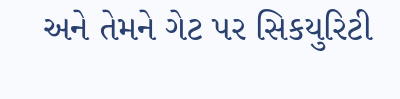અને તેમને ગેટ પર સિકયુરિટી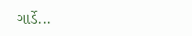ગાર્ડે...